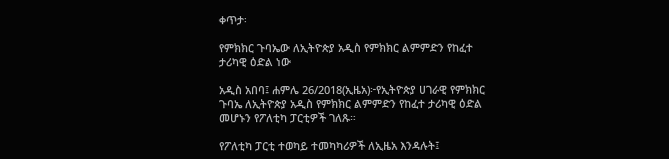ቀጥታ፡

የምክክር ጉባኤው ለኢትዮጵያ አዲስ የምክክር ልምምድን የከፈተ ታሪካዊ ዕድል ነው

አዲስ አበባ፤ ሐምሌ 26/2018(ኢዜአ)፦የኢትዮጵያ ሀገራዊ የምክክር ጉባኤ ለኢትዮጵያ አዲስ የምክክር ልምምድን የከፈተ ታሪካዊ ዕድል መሆኑን የፖለቲካ ፓርቲዎች ገለጹ።

የፖለቲካ ፓርቲ ተወካይ ተመካካሪዎች ለኢዜአ እንዳሉት፤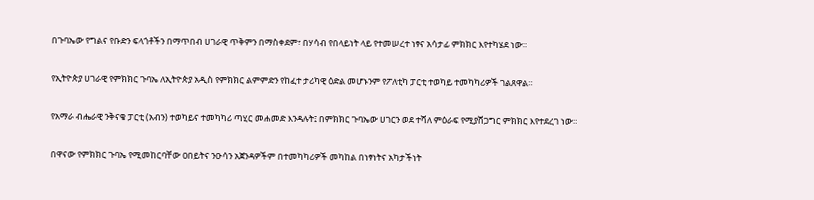በጉባኤው የግልና የቡድን ፍላጎቶችን በማጥበብ ሀገራዊ ጥቅምን በማስቀደም፣ በሃሳብ የበላይነት ላይ የተመሠረተ ነፃና አሳታፊ ምክክር እየተካሄደ ነው።

የኢትዮጵያ ሀገራዊ የምክክር ጉባኤ ለኢትዮጵያ አዲስ የምክክር ልምምድን የከፈተ ታሪካዊ ዕድል መሆኑንም የፖለቲካ ፓርቲ ተወካይ ተመካካሪዎች ገልጸዋል።

የአማራ ብሔራዊ ንቅናቄ ፓርቲ (አብን) ተወካይና ተመካካሪ ጣሂር መሐመድ እንዳሉት፤ በምክክር ጉባኤው ሀገርን ወደ ተሻለ ምዕራፍ የሚያሸጋግር ምክክር እየተደረገ ነው።

በዋናው የምክክር ጉባኤ የሚመከርባቸው ዐበይትና ንዑሳን አጀንዳዎችም በተመካካሪዎች መካከል በነፃነትና አካታችነት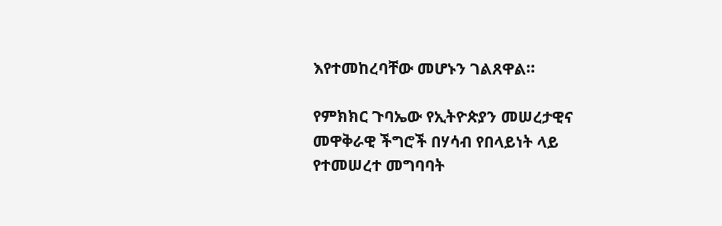እየተመከረባቸው መሆኑን ገልጸዋል።

የምክክር ጉባኤው የኢትዮጵያን መሠረታዊና መዋቅራዊ ችግሮች በሃሳብ የበላይነት ላይ የተመሠረተ መግባባት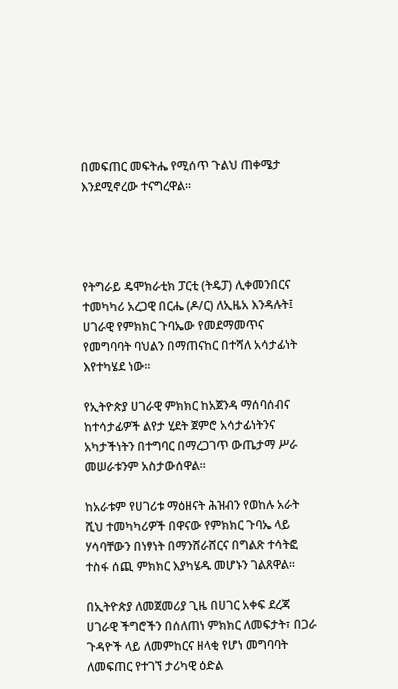በመፍጠር መፍትሔ የሚሰጥ ጉልህ ጠቀሜታ እንደሚኖረው ተናግረዋል።




የትግራይ ዴሞክራቲክ ፓርቲ (ትዴፓ) ሊቀመንበርና ተመካካሪ አረጋዊ በርሔ (ዶ/ር) ለኢዜአ እንዳሉት፤ ሀገራዊ የምክክር ጉባኤው የመደማመጥና የመግባባት ባህልን በማጠናከር በተሻለ አሳታፊነት እየተካሄደ ነው።

የኢትዮጵያ ሀገራዊ ምክክር ከአጀንዳ ማሰባሰብና ከተሳታፊዎች ልየታ ሂደት ጀምሮ አሳታፊነትንና አካታችነትን በተግባር በማረጋገጥ ውጤታማ ሥራ መሠራቱንም አስታውሰዋል።

ከአራቱም የሀገሪቱ ማዕዘናት ሕዝብን የወከሉ አራት ሺህ ተመካካሪዎች በዋናው የምክክር ጉባኤ ላይ ሃሳባቸውን በነፃነት በማንሸራሸርና በግልጽ ተሳትፎ ተስፋ ሰጪ ምክክር እያካሄዱ መሆኑን ገልጸዋል።

በኢትዮጵያ ለመጀመሪያ ጊዜ በሀገር አቀፍ ደረጃ ሀገራዊ ችግሮችን በሰለጠነ ምክክር ለመፍታት፣ በጋራ ጉዳዮች ላይ ለመምከርና ዘላቂ የሆነ መግባባት ለመፍጠር የተገኘ ታሪካዊ ዕድል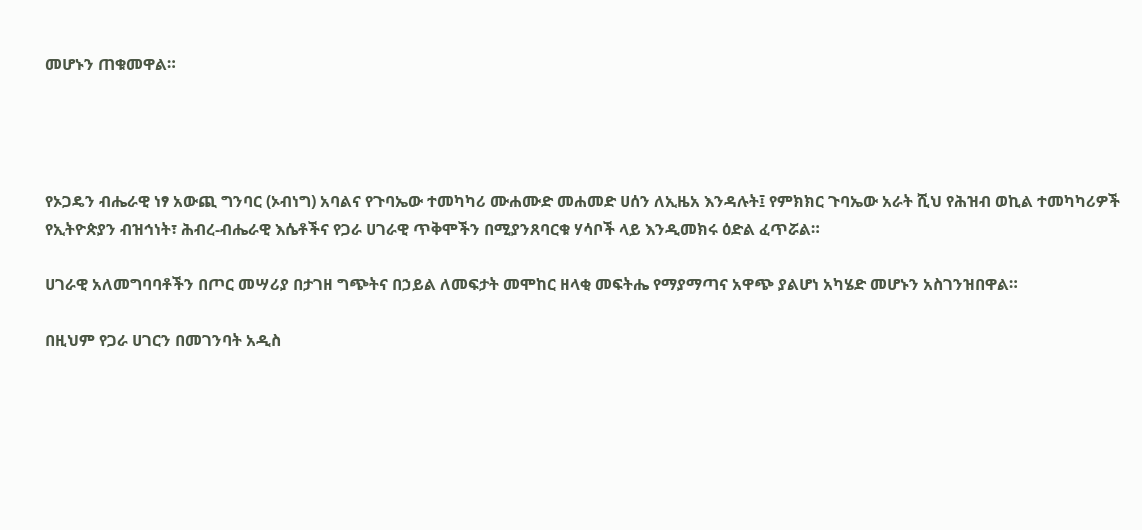መሆኑን ጠቁመዋል።




የኦጋዴን ብሔራዊ ነፃ አውጪ ግንባር (ኦብነግ) አባልና የጉባኤው ተመካካሪ ሙሐሙድ መሐመድ ሀሰን ለኢዜአ እንዳሉት፤ የምክክር ጉባኤው አራት ሺህ የሕዝብ ወኪል ተመካካሪዎች የኢትዮጵያን ብዝኅነት፣ ሕብረ-ብሔራዊ እሴቶችና የጋራ ሀገራዊ ጥቅሞችን በሚያንጸባርቁ ሃሳቦች ላይ እንዲመክሩ ዕድል ፈጥሯል።

ሀገራዊ አለመግባባቶችን በጦር መሣሪያ በታገዘ ግጭትና በኃይል ለመፍታት መሞከር ዘላቂ መፍትሔ የማያማጣና አዋጭ ያልሆነ አካሄድ መሆኑን አስገንዝበዋል።

በዚህም የጋራ ሀገርን በመገንባት አዲስ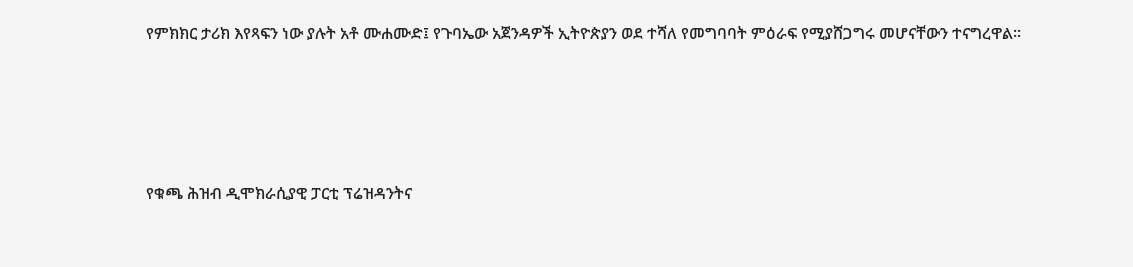የምክክር ታሪክ እየጻፍን ነው ያሉት አቶ ሙሐሙድ፤ የጉባኤው አጀንዳዎች ኢትዮጵያን ወደ ተሻለ የመግባባት ምዕራፍ የሚያሸጋግሩ መሆናቸውን ተናግረዋል።




የቁጫ ሕዝብ ዲሞክራሲያዊ ፓርቲ ፕሬዝዳንትና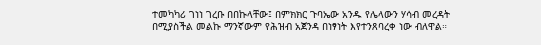ተመካካሪ ገነነ ገረቡ በበኩላቸው፤ በምክክር ጉባኤው አንዱ የሌላውን ሃሳብ መረዳት በሚያስችል መልኩ ማንኛውም የሕዝብ አጀንዳ በነፃነት እየተንጸባረቀ ነው ብለዋል።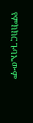የምክክር ጉባኤውም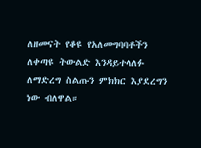ለዘመናት የቆዩ የአለመግባባቶችን ለቀጣዩ ትውልድ እንዳይተላለፉ ለማድረግ ስልጡን ምክክር እያደረግን ነው ብለዋል።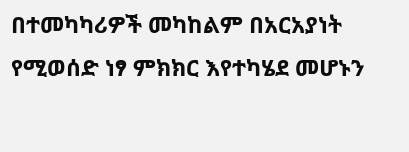በተመካካሪዎች መካከልም በአርአያነት የሚወሰድ ነፃ ምክክር እየተካሄደ መሆኑን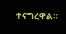ተናግረዋል።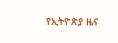የኢትዮጵያ ዜና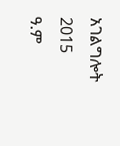አገልግሎት
2015
ዓ.ም